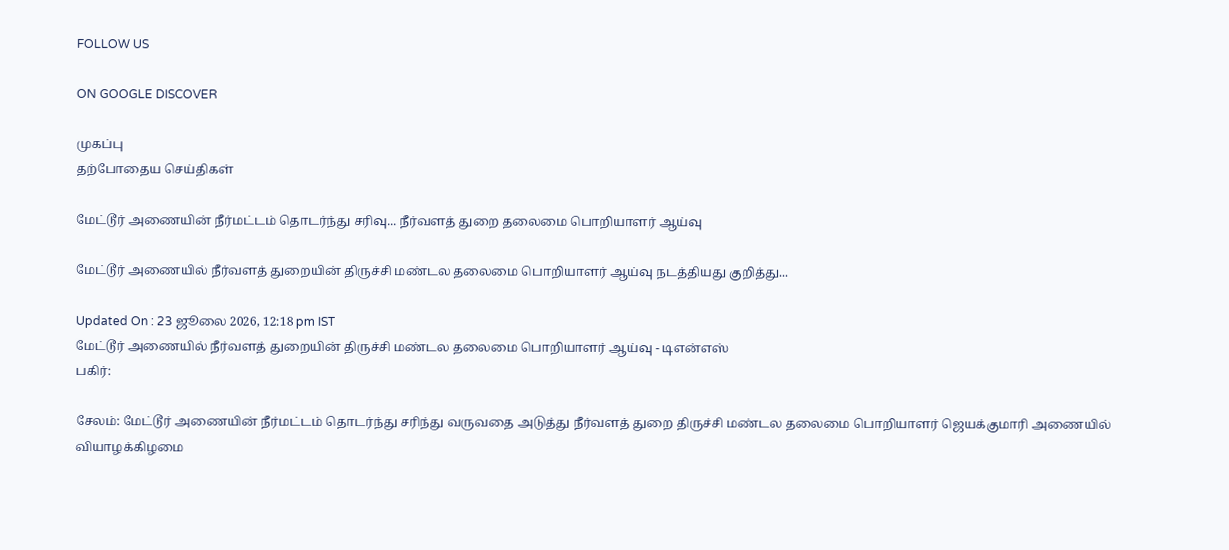FOLLOW US

ON GOOGLE DISCOVER

முகப்பு
தற்போதைய செய்திகள்

மேட்டூர் அணையின் நீர்மட்டம் தொடர்ந்து சரிவு... நீர்வளத் துறை தலைமை பொறியாளர் ஆய்வு

மேட்டூர் அணையில் நீர்வளத் துறையின் திருச்சி மண்டல தலைமை பொறியாளர் ஆய்வு நடத்தியது குறித்து...

Updated On : 23 ஜூலை 2026, 12:18 pm IST
மேட்டூர் அணையில் நீர்வளத் துறையின் திருச்சி மண்டல தலைமை பொறியாளர் ஆய்வு - டிஎன்எஸ்
பகிர்:

சேலம்: மேட்டூர் அணையின் நீர்மட்டம் தொடர்ந்து சரிந்து வருவதை அடுத்து நீர்வளத் துறை திருச்சி மண்டல தலைமை பொறியாளர் ஜெயக்குமாரி அணையில் வியாழக்கிழமை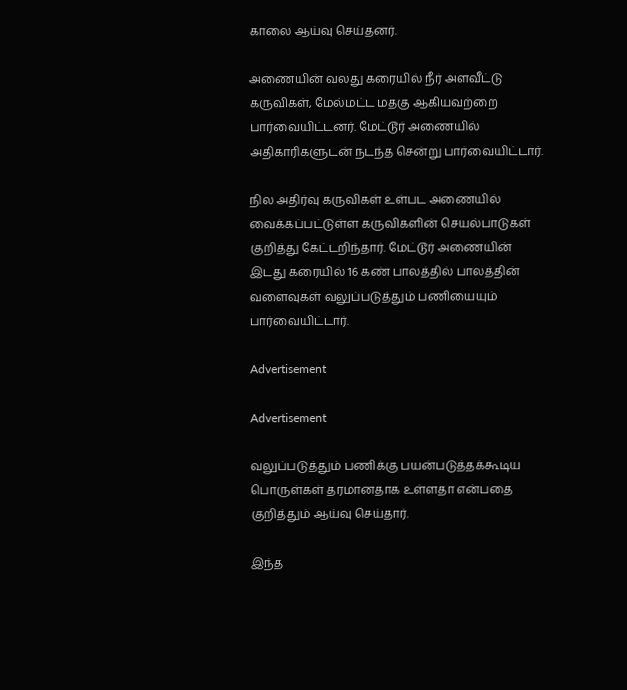காலை ஆய்வு செய்தனர்.

அணையின் வலது கரையில் நீர் அளவீட்டு கருவிகள், மேல்மட்ட மதகு ஆகியவற்றை பார்வையிட்டனர். மேட்டூர் அணையில் அதிகாரிகளுடன் நடந்த சென்று பார்வையிட்டார்.

நில அதிர்வு கருவிகள் உள்பட அணையில் வைக்கப்பட்டுள்ள கருவிகளின் செயல்பாடுகள் குறித்து கேட்டறிந்தார். மேட்டூர் அணையின் இடது கரையில் 16 கண் பாலத்தில் பாலத்தின் வளைவுகள் வலுப்படுத்தும் பணியையும் பார்வையிட்டார்.

Advertisement

Advertisement

வலுப்படுத்தும் பணிக்கு பயன்படுத்தக்கூடிய பொருள்கள் தரமானதாக உள்ளதா என்பதை குறித்தும் ஆய்வு செய்தார்.

இந்த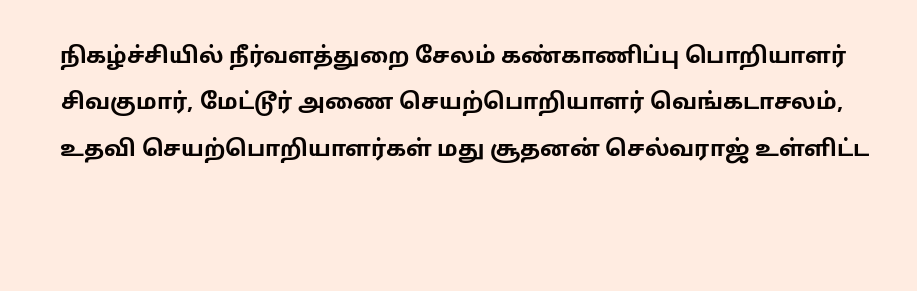நிகழ்ச்சியில் நீர்வளத்துறை சேலம் கண்காணிப்பு பொறியாளர் சிவகுமார், மேட்டூர் அணை செயற்பொறியாளர் வெங்கடாசலம், உதவி செயற்பொறியாளர்கள் மது சூதனன் செல்வராஜ் உள்ளிட்ட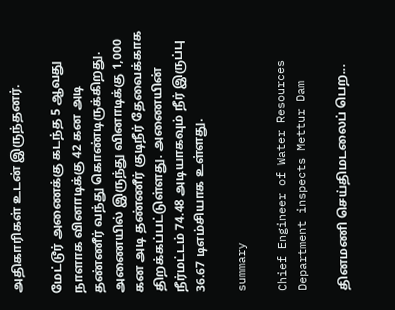அதிகாரிகள் உடன் இருந்தனர்.

மேட்டூர் அணைக்கு கடந்த 5 ஆவது நாளாக வினாடிக்கு 42 கன அடி தண்ணீர் வந்து கொண்டிருக்கிறது. அணையில் இருந்து வினாடிக்கு 1,000 கன அடி தண்ணீர் குடிநீர் தேவைக்காக திறக்கப்பட்டுள்ளது. அணையின் நீர்மட்டம் 74.48 அடியாகவும் நீர் இருப்பு 36.67 டிஎம்சியாக உள்ளது.

summary

Chief Engineer of Water Resources Department inspects Mettur Dam

தினமணி செய்திமடலைப் பெற...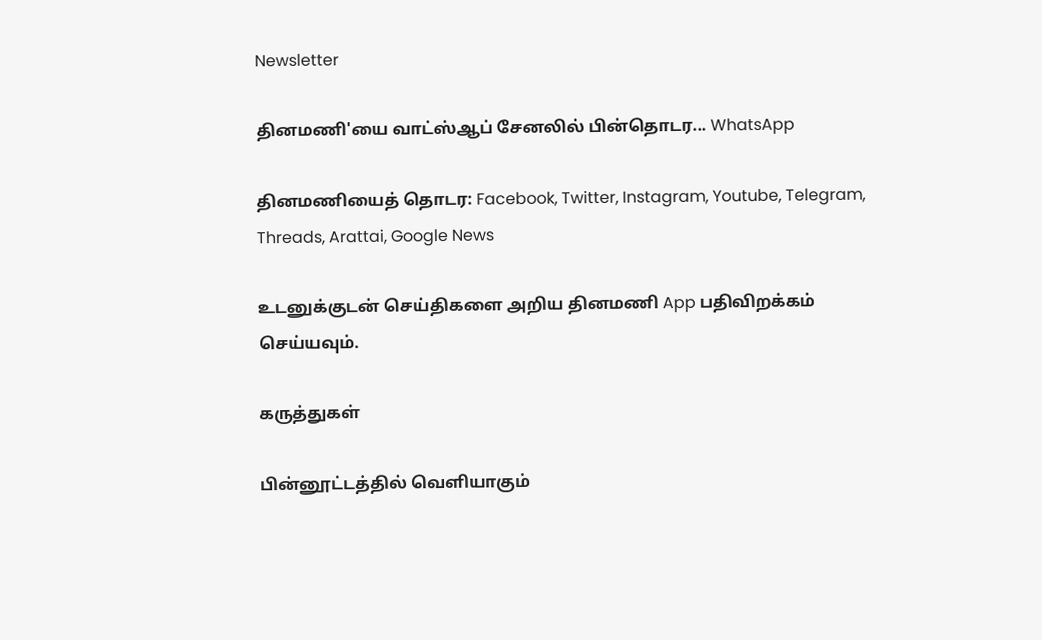Newsletter

தினமணி'யை வாட்ஸ்ஆப் சேனலில் பின்தொடர... WhatsApp

தினமணியைத் தொடர: Facebook, Twitter, Instagram, Youtube, Telegram, Threads, Arattai, Google News

உடனுக்குடன் செய்திகளை அறிய தினமணி App பதிவிறக்கம் செய்யவும்.

கருத்துகள்

பின்னூட்டத்தில் வெளியாகும்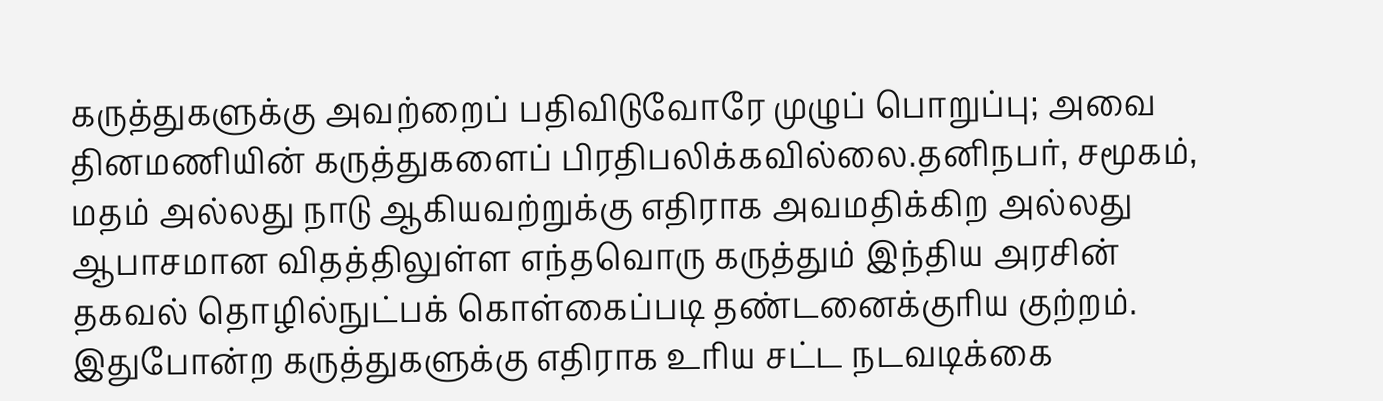கருத்துகளுக்கு அவற்றைப் பதிவிடுவோரே முழுப் பொறுப்பு; அவை தினமணியின் கருத்துகளைப் பிரதிபலிக்கவில்லை.தனிநபர், சமூகம், மதம் அல்லது நாடு ஆகியவற்றுக்கு எதிராக அவமதிக்கிற அல்லது ஆபாசமான விதத்திலுள்ள எந்தவொரு கருத்தும் இந்திய அரசின் தகவல் தொழில்நுட்பக் கொள்கைப்படி தண்டனைக்குரிய குற்றம். இதுபோன்ற கருத்துகளுக்கு எதிராக உரிய சட்ட நடவடிக்கை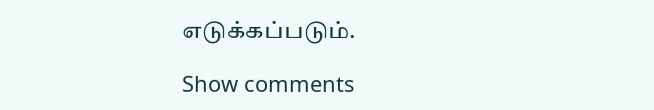எடுக்கப்படும்.

Show comments